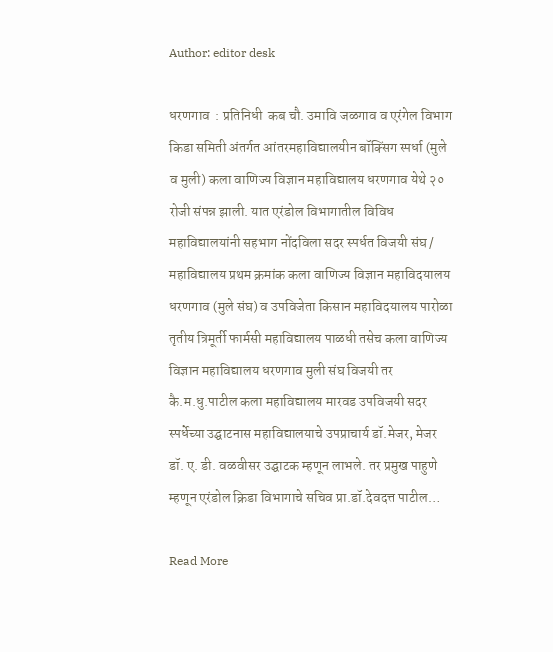Author: editor desk

धरणगाव  : प्रतिनिधी  कब चौ. उमावि जळगाव व एरंगेल विभाग किडा समिती अंतर्गत आंतरमहाविद्यालयीन बॉक्सिंग स्पर्धा (मुले व मुली) कला वाणिज्य विज्ञान महाविद्यालय धरणगाव येथे २० रोजी संपन्न झाली. यात एरंडोल विभागातील विविध महाविद्यालयांनी सहभाग नोंदविला सदर स्पर्धत विजयी संघ / महाविद्यालय प्रथम क्रमांक कला वाणिज्य विज्ञान महाविदयालय धरणगाव (मुले संघ) व उपविजेता किसान महाविदयालय पारोळा तृतीय त्रिमूर्ती फार्मसी महाविद्यालय पाळधी तसेच कला वाणिज्य विज्ञान महाविद्यालय धरणगाव मुली संघ विजयी तर कै.म.धु.पाटील कला महाविद्यालय मारवड उपविजयी सदर स्पर्धेच्या उद्घाटनास महाविद्यालयाचे उपप्राचार्य डॉ.मेजर, मेजर डॉ. ए. डी. वळवीसर उद्घाटक म्हणून लाभले. तर प्रमुख पाहुणे म्हणून एरंडोल क्रिडा विभागाचे सचिव प्रा.डॉ.देवदत्त पाटील…

Read More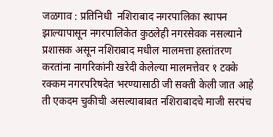जळगाव : प्रतिनिधी  नशिराबाद नगरपालिका स्थापन झाल्यापासून नगरपालिकेत कुठलेही नगरसेवक नसल्याने प्रशासक असून नशिराबाद मधील मालमत्ता हस्तांतरण करतांना नागरिकांनी खरेदी केलेल्या मालमत्तेवर १ टक्के रक्कम नगरपरिषदेत भरण्यासाठी जी सक्ती केली जात आहे ती एकदम चुकीची असल्याबाबत नशिराबादचे माजी सरपंच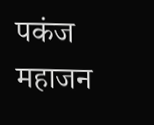पकंज महाजन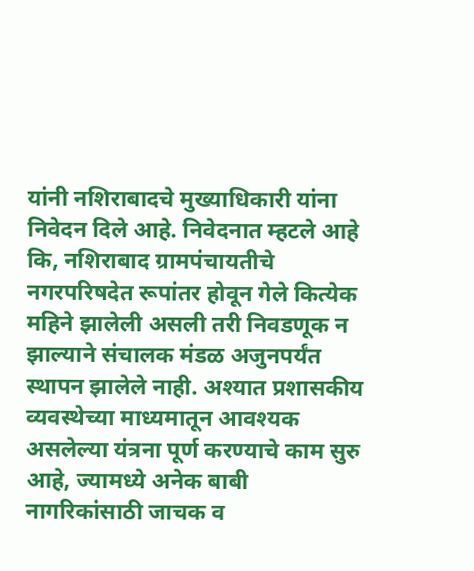यांनी नशिराबादचे मुख्याधिकारी यांना निवेदन दिले आहे. निवेदनात म्हटले आहे कि, नशिराबाद ग्रामपंचायतीचे नगरपरिषदेत रूपांतर होवून गेले कित्येक महिने झालेली असली तरी निवडणूक न झाल्याने संचालक मंडळ अजुनपर्यंत स्थापन झालेले नाही. अश्यात प्रशासकीय व्यवस्थेच्या माध्यमातून आवश्यक असलेल्या यंत्रना पूर्ण करण्याचे काम सुरु आहे, ज्यामध्ये अनेक बाबी नागरिकांसाठी जाचक व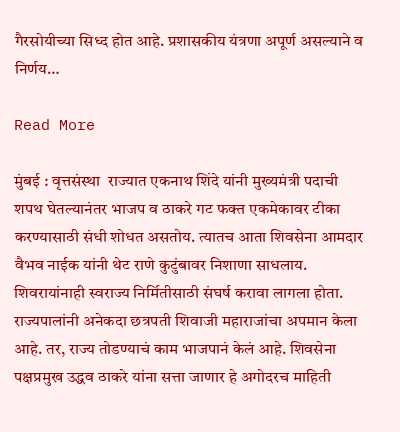गैरसोयीच्या सिध्द होत आहे. प्रशासकीय यंत्रणा अपूर्ण असल्याने व निर्णय…

Read More

मुंबई : वृत्तसंस्था  राज्यात एकनाथ शिंदे यांनी मुख्यमंत्री पदाची शपथ घेतल्यानंतर भाजप व ठाकरे गट फक्त एकमेकावर टीका करण्यासाठी संधी शोधत असतोय. त्यातच आता शिवसेना आमदार वैभव नाईक यांनी थेट राणे कुटुंबावर निशाणा साधलाय. शिवरायांनाही स्वराज्य निर्मितीसाठी संघर्ष करावा लागला होता. राज्यपालांनी अनेकदा छत्रपती शिवाजी महाराजांचा अपमान केला आहे. तर, राज्य तोडण्याचं काम भाजपानं केलं आहे. शिवसेना पक्षप्रमुख उद्धव ठाकरे यांना सत्ता जाणार हे अगोदरच माहिती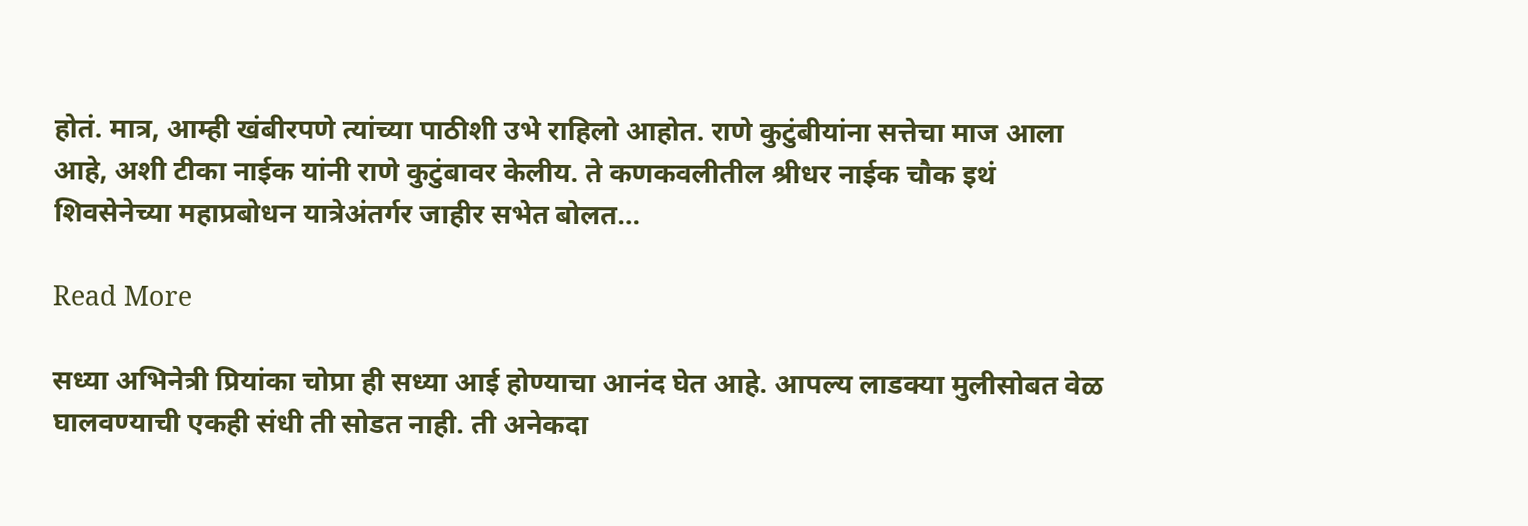होतं. मात्र, आम्ही खंबीरपणे त्यांच्या पाठीशी उभे राहिलो आहोत. राणे कुटुंबीयांना सत्तेचा माज आला आहे, अशी टीका नाईक यांनी राणे कुटुंबावर केलीय. ते कणकवलीतील श्रीधर नाईक चौक इथं शिवसेनेच्या महाप्रबोधन यात्रेअंतर्गर जाहीर सभेत बोलत…

Read More

सध्या अभिनेत्री प्रियांका चोप्रा ही सध्या आई होण्याचा आनंद घेत आहे. आपल्य लाडक्या मुलीसोबत वेळ घालवण्याची एकही संधी ती सोडत नाही. ती अनेकदा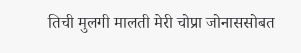तिची मुलगी मालती मेरी चोप्रा जोनाससोबत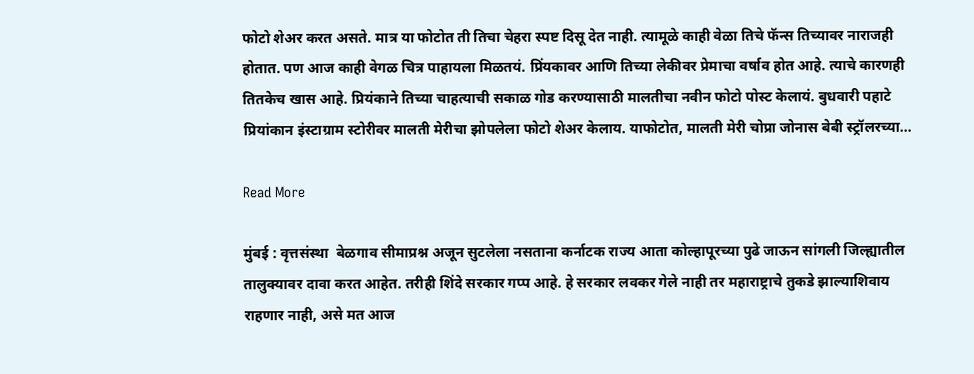फोटो शेअर करत असते. मात्र या फोटोत ती तिचा चेहरा स्पष्ट दिसू देत नाही. त्यामूळे काही वेळा तिचे फॅन्स तिच्यावर नाराजही होतात. पण आज काही वेगळ चित्र पाहायला मिळतयं. प्रिंयकावर आणि तिच्या लेकीवर प्रेमाचा वर्षाव होत आहे. त्याचे कारणही तितकेच खास आहे. प्रियंकाने तिच्या चाहत्याची सकाळ गोड करण्यासाठी मालतीचा नवीन फोटो पोस्ट केलायं. बुधवारी पहाटे प्रियांकान इंस्टाग्राम स्टोरीवर मालती मेरीचा झोपलेला फोटो शेअर केलाय. याफोटोत, मालती मेरी चोप्रा जोनास बेबी स्ट्रॉलरच्या…

Read More

मुंबई : वृत्तसंस्था  बेळगाव सीमाप्रश्न अजून सुटलेला नसताना कर्नाटक राज्य आता कोल्हापूरच्या पुढे जाऊन सांगली जिल्ह्यातील तालुक्यावर दावा करत आहेत. तरीही शिंदे सरकार गप्प आहे. हे सरकार लवकर गेले नाही तर महाराष्ट्राचे तुकडे झाल्याशिवाय राहणार नाही, असे मत आज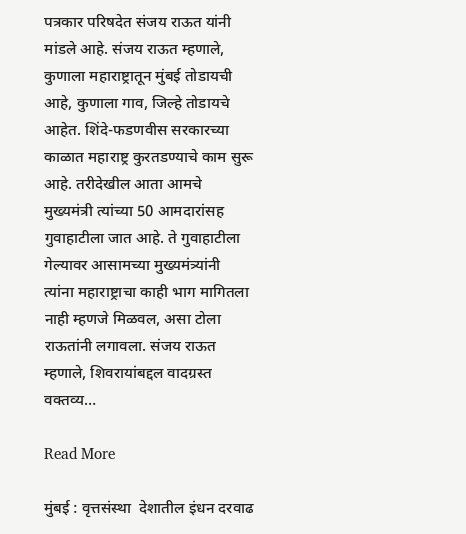पत्रकार परिषदेत संजय राऊत यांनी मांडले आहे. संजय राऊत म्हणाले, कुणाला महाराष्ट्रातून मुंबई तोडायची आहे, कुणाला गाव, जिल्हे तोडायचे आहेत. शिंदे-फडणवीस सरकारच्या काळात महाराष्ट्र कुरतडण्याचे काम सुरू आहे. तरीदेखील आता आमचे मुख्यमंत्री त्यांच्या 50 आमदारांसह गुवाहाटीला जात आहे. ते गुवाहाटीला गेल्यावर आसामच्या मुख्यमंत्र्यांनी त्यांना महाराष्ट्राचा काही भाग मागितला नाही म्हणजे मिळवल, असा टोला राऊतांनी लगावला. संजय राऊत म्हणाले, शिवरायांबद्दल वादग्रस्त वक्तव्य…

Read More

मुंबई : वृत्तसंस्था  देशातील इंधन दरवाढ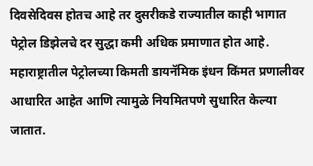दिवसेदिवस होतच आहे तर दुसरीकडे राज्यातील काही भागात पेट्रोल डिझेलचे दर सुद्धा कमी अधिक प्रमाणात होत आहे. महाराष्ट्रातील पेट्रोलच्या किमती डायनॅमिक इंधन किंमत प्रणालीवर आधारित आहेत आणि त्यामुळे नियमितपणे सुधारित केल्या जातात.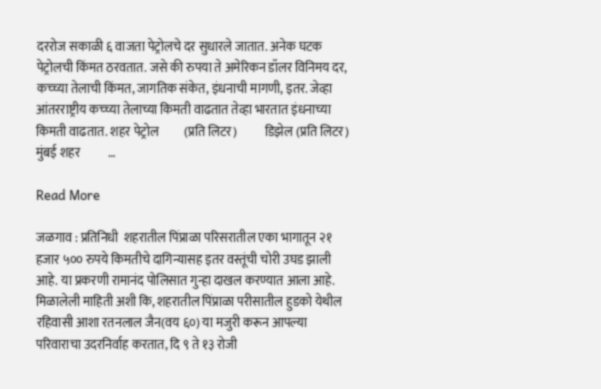दररोज सकाळी ६ वाजता पेट्रोलचे दर सुधारले जातात. अनेक घटक पेट्रोलची किंमत ठरवतात. जसे की रुपया ते अमेरिकन डॉलर विनिमय दर, कच्च्या तेलाची किंमत, जागतिक संकेत, इंधनाची मागणी, इतर. जेव्हा आंतरराष्ट्रीय कच्च्या तेलाच्या किमती वाढतात तेव्हा भारतात इंधनाच्या किमती वाढतात. शहर पेट्रोल          (प्रति लिटर)           डिझेल (प्रति लिटर) मुंबई शहर           …

Read More

जळगाव : प्रतिनिधी  शहरातील पिंप्राळा परिसरातील एका भागातून २१ हजार ५०० रुपये किमतीचे दागिन्यासह इतर वस्तूंची चोरी उघड झाली आहे. या प्रकरणी रामानंद पोलिसात गुन्हा दाखल करण्यात आला आहे. मिळालेली माहिती अशी कि, शहरातील पिंप्राळा परीसातील हुडको येथील रहिवासी आशा रतनलाल जैन(वय ६०) या मजुरी करून आपल्या परिवाराचा उदरनिर्वाह करतात, दि ९ ते १३ रोजी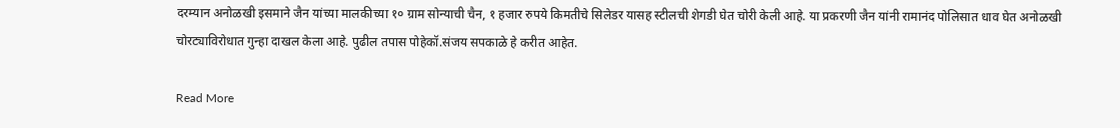दरम्यान अनोळखी इसमाने जैन यांच्या मालकीच्या १० ग्राम सोन्याची चैन, १ हजार रुपये किमतीचे सिलेडर यासह स्टीलची शेगडी घेत चोरी केली आहे. या प्रकरणी जैन यांनी रामानंद पोलिसात धाव घेत अनोळखी चोरट्याविरोधात गुन्हा दाखल केला आहे. पुढील तपास पोहेकॉ.संजय सपकाळे हे करीत आहेत.

Read More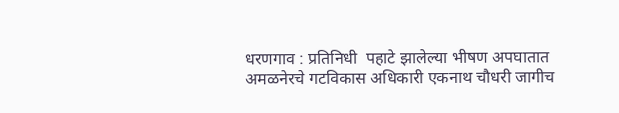धरणगाव : प्रतिनिधी  पहाटे झालेल्या भीषण अपघातात अमळनेरचे गटविकास अधिकारी एकनाथ चौधरी जागीच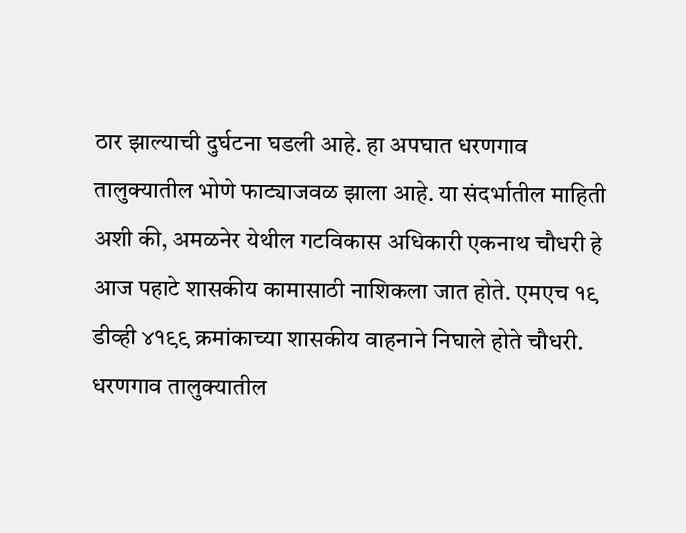ठार झाल्याची दुर्घटना घडली आहे. हा अपघात धरणगाव तालुक्यातील भोणे फाट्याजवळ झाला आहे. या संदर्भातील माहिती अशी की, अमळनेर येथील गटविकास अधिकारी एकनाथ चौधरी हे आज पहाटे शासकीय कामासाठी नाशिकला जात होते. एमएच १९ डीव्ही ४१९९ क्रमांकाच्या शासकीय वाहनाने निघाले होते चौधरी. धरणगाव तालुक्यातील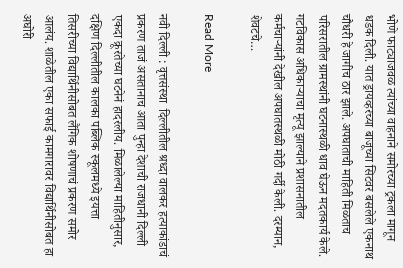भोणे फाट्याजवळ त्यांच्या वाहनाने समोरच्या ट्रकला मागून धडक दिली. यात ड्रायव्हरच्या बाजूच्या सिटवर बसलेले एकनाथ चौधरी हे जागीच ठार झाले. अपघाताची माहिती मिळताच परिसरातील ग्रामस्थांनी घटनास्थळी धाव घेऊन मदतकार्य केले. गटविकास अधिकाऱ्याचा मृत्यू झाल्याने प्रशासनातील कर्मचाऱ्यांनी देखील अपघातस्थळी मोठी गर्दी केली. दरम्यान, शेवटचे…

Read More

नवी दिल्ली : वृत्तसंस्था  दिल्लीतील श्रध्दा वालकर हत्याकांडाचं प्रकरण ताजं असतानाच आता पुन्हा देशाची राजधानी दिल्ली एकदा क्रूरतेच्या घटनेनं हादरलीय. मिळालेल्या माहितीनुसार, दक्षिण दिल्लीतील कालका पब्लिक स्कूलमध्ये इयत्ता तिसरीच्या विद्यार्थिनीसोबत लैंगिक शोषणाचं प्रकरण समोर आलंय. शाळेतील एका सफाई कामगारावर विद्यार्थिनीसोबत हा अघोरी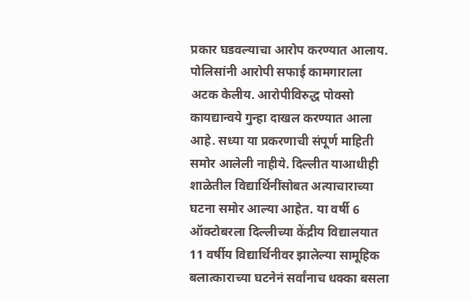प्रकार घडवल्याचा आरोप करण्यात आलाय. पोलिसांनी आरोपी सफाई कामगाराला अटक केलीय. आरोपीविरुद्ध पोक्सो कायद्यान्वये गुन्हा दाखल करण्यात आला आहे. सध्या या प्रकरणाची संपूर्ण माहिती समोर आलेली नाहीये. दिल्लीत याआधीही शाळेतील विद्यार्थिनींसोबत अत्याचाराच्या घटना समोर आल्या आहेत. या वर्षी 6 ऑक्टोबरला दिल्लीच्या केंद्रीय विद्यालयात 11 वर्षीय विद्यार्थिनीवर झालेल्या सामूहिक बलात्काराच्या घटनेनं सर्वांनाच धक्का बसला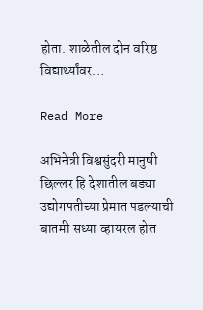होता. शाळेतील दोन वरिष्ठ विद्यार्थ्यांवर…

Read More

अभिनेत्री विश्वसुंदरी मानुषी छिल्लर हि देशातील बड्या उद्योगपतीच्या प्रेमात पडल्याची बातमी सध्या व्हायरल होत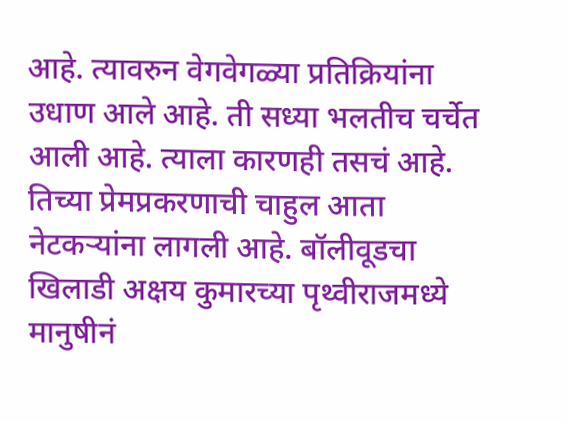आहे. त्यावरुन वेगवेगळ्या प्रतिक्रियांना उधाण आले आहे. ती सध्या भलतीच चर्चेत आली आहे. त्याला कारणही तसचं आहे. तिच्या प्रेमप्रकरणाची चाहुल आता नेटकऱ्यांना लागली आहे. बॉलीवूडचा खिलाडी अक्षय कुमारच्या पृथ्वीराजमध्ये मानुषीनं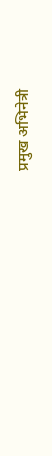प्रमुख अभिनेत्री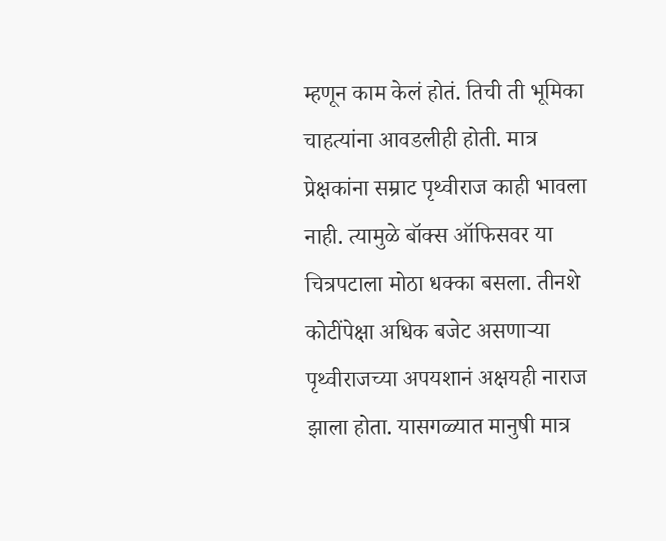म्हणून काम केलं होतं. तिची ती भूमिका चाहत्यांना आवडलीही होती. मात्र प्रेक्षकांना सम्राट पृथ्वीराज काही भावला नाही. त्यामुळे बॉक्स ऑफिसवर या चित्रपटाला मोठा धक्का बसला. तीनशे कोटींपेक्षा अधिक बजेट असणाऱ्या पृथ्वीराजच्या अपयशानं अक्षयही नाराज झाला होता. यासगळ्यात मानुषी मात्र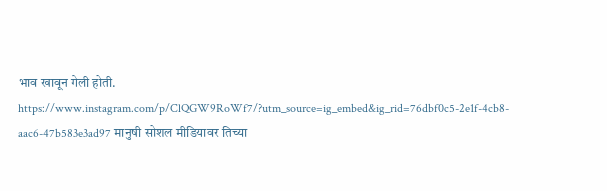भाव खावून गेली होती. https://www.instagram.com/p/ClQGW9RoWf7/?utm_source=ig_embed&ig_rid=76dbf0c5-2e1f-4cb8-aac6-47b583e3ad97 मानुषी सोशल मीडियावर तिच्या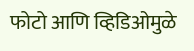फोटो आणि व्हिडिओमुळे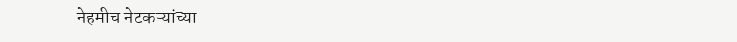नेहमीच नेटकऱ्यांच्या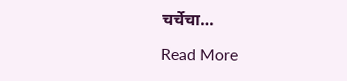चर्चेचा…

Read More